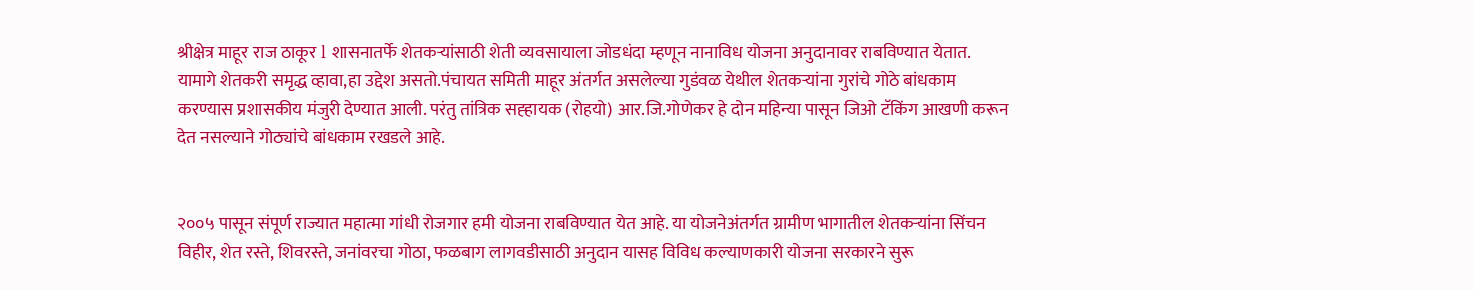श्रीक्षेत्र माहूर राज ठाकूर l शासनातर्फे शेतकऱ्यांसाठी शेती व्यवसायाला जोडधंदा म्हणून नानाविध योजना अनुदानावर राबविण्यात येतात. यामागे शेतकरी समृद्ध व्हावा,हा उद्देश असतो.पंचायत समिती माहूर अंतर्गत असलेल्या गुडंवळ येथील शेतकऱ्यांना गुरांचे गोठे बांधकाम करण्यास प्रशासकीय मंजुरी देण्यात आली. परंतु तांत्रिक सह्हायक (रोहयो) आर.जि.गोणेकर हे दोन महिन्या पासून जिओ टॅकिंग आखणी करून देत नसल्याने गोठ्यांचे बांधकाम रखडले आहे.


२००५ पासून संपूर्ण राज्यात महात्मा गांधी रोजगार हमी योजना राबविण्यात येत आहे. या योजनेअंतर्गत ग्रामीण भागातील शेतकऱ्यांना सिंचन विहीर, शेत रस्ते, शिवरस्ते, जनांवरचा गोठा, फळबाग लागवडीसाठी अनुदान यासह विविध कल्याणकारी योजना सरकारने सुरू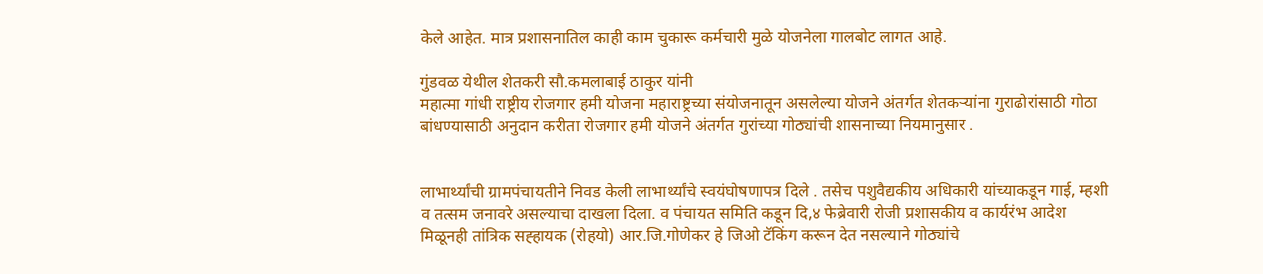केले आहेत. मात्र प्रशासनातिल काही काम चुकारू कर्मचारी मुळे योजनेला गालबोट लागत आहे.

गुंडवळ येथील शेतकरी सौ.कमलाबाई ठाकुर यांनी
महात्मा गांधी राष्ट्रीय रोजगार हमी योजना महाराष्ट्रच्या संयोजनातून असलेल्या योजने अंतर्गत शेतकऱ्यांना गुराढोरांसाठी गोठा बांधण्यासाठी अनुदान करीता रोजगार हमी योजने अंतर्गत गुरांच्या गोठ्यांची शासनाच्या नियमानुसार .


लाभार्थ्यांची ग्रामपंचायतीने निवड केली लाभार्थ्यांचे स्वयंघोषणापत्र दिले . तसेच पशुवैद्यकीय अधिकारी यांच्याकडून गाई, म्हशी व तत्सम जनावरे असल्याचा दाखला दिला. व पंचायत समिति कडून दि,४ फेब्रेवारी रोजी प्रशासकीय व कार्यरंभ आदेश मिळूनही तांत्रिक सह्हायक (रोहयो) आर.जि.गोणेकर हे जिओ टॅकिंग करून देत नसल्याने गोठ्यांचे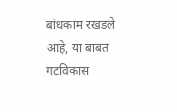बांधकाम रखडले आहे, या बाबत गटविकास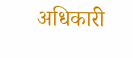अधिकारी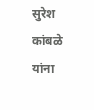सुरेश कांबळे यांना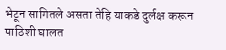भेटून सागितले असता तेहि याकडे दुर्लक्ष करून पाठिशी घालत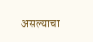असल्याचा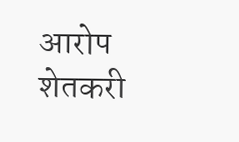आरोप शेतकरी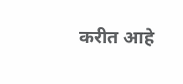करीत आहे